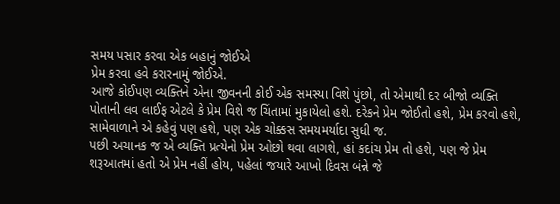સમય પસાર કરવા એક બહાનું જોઈએ
પ્રેમ કરવા હવે કરારનામું જોઈએ.
આજે કોઈપણ વ્યક્તિને એના જીવનની કોઈ એક સમસ્યા વિશે પુંછો, તો એમાથી દર બીજો વ્યક્તિ પોતાની લવ લાઈફ એટલે કે પ્રેમ વિશે જ ચિંતામાં મુકાયેલો હશે. દરેકને પ્રેમ જોઈતો હશે, પ્રેમ કરવો હશે, સામેવાળાને એ કહેવું પણ હશે, પણ એક ચોક્કસ સમયમર્યાદા સુધી જ.
પછી અચાનક જ એ વ્યક્તિ પ્રત્યેનો પ્રેમ ઓછો થવા લાગશે, હાં કદાંચ પ્રેમ તો હશે, પણ જે પ્રેમ શરૂઆતમાં હતો એ પ્રેમ નહીં હોય, પહેલાં જયારે આખો દિવસ બંન્ને જે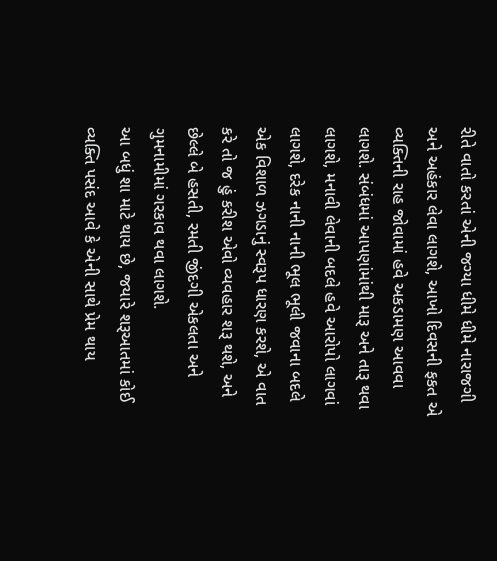રીતે વાતો કરતાં એની જગ્યા ધીમે ધીમે નારાજગી અને અહંકાર લેવા લાગશે, આખો દિવસની ફકત એ વ્યક્તિની રાહ જોવામાં હવે અકડામણ આવવા લાગશે. સંબંધમાં આપણાંમાંથી મારૂ અને તારૂ થવા લાગશે, મનાવી લેવાની બદલે હવે આરોપો લાગવાં લાગશે, દરેક નાની નાની ભૂલ ભૂલી જવાના બદલે એક વિશાળ ઝગડાનું સ્વરૂપ ધારણ કરશે, એ વાત કરે તો જ હું કરીશ એવો વ્યવહાર શરૂ થશે, અને છેલ્લે બે હસતી, રમતી જીંદગી એકલતા અને ગુમનામીમાં ગરકાવ થવા લાગશે.
આ બધું શા માટે થાય છે, જયારે શરૂઆતમાં કોઈ વ્યક્તિ પસંદ આવે કે એની સાથે પ્રેમ થાય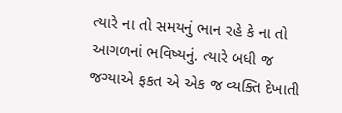ત્યારે ના તો સમયનું ભાન રહે કે ના તો આગળનાં ભવિષ્યનું. ત્યારે બધી જ જગ્યાએ ફકત એ એક જ વ્યક્તિ દેખાતી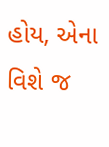હોય, એના વિશે જ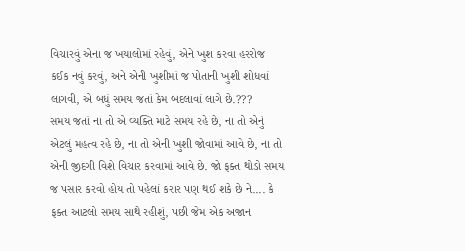વિચારવું એના જ ખયાલોમાં રહેવું, એને ખુશ કરવા હરરોજ કઈક નવું કરવું, અને એની ખુશીમાં જ પોતાની ખુશી શોધવાં લાગવી, એ બધું સમય જતાં કેમ બદલાવાં લાગે છે.???
સમય જતાં ના તો એ વ્યક્તિ માટે સમય રહે છે, ના તો એનું એટલું મહત્વ રહે છે, ના તો એની ખુશી જોવામાં આવે છે, ના તો એની જીદગી વિશે વિચાર કરવામાં આવે છે. જો ફક્ત થોડો સમય જ પસાર કરવો હોય તો પહેલાં કરાર પણ થઈ શકે છે ને.... કે ફક્ત આટલો સમય સાથે રહીશું, પછી જેમ એક અજાન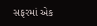સફરમાં એક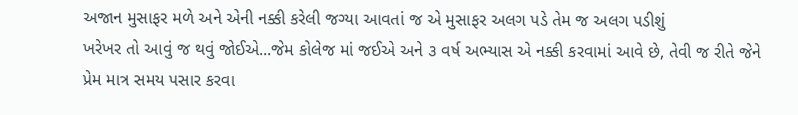અજાન મુસાફર મળે અને એની નક્કી કરેલી જગ્યા આવતાં જ એ મુસાફર અલગ પડે તેમ જ અલગ પડીશું
ખરેખર તો આવું જ થવું જોઈએ...જેમ કોલેજ માં જઈએ અને ૩ વર્ષ અભ્યાસ એ નક્કી કરવામાં આવે છે, તેવી જ રીતે જેને પ્રેમ માત્ર સમય પસાર કરવા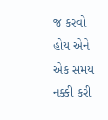જ કરવો હોય એને એક સમય નક્કી કરી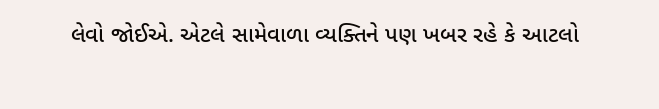લેવો જોઈએ. એટલે સામેવાળા વ્યક્તિને પણ ખબર રહે કે આટલો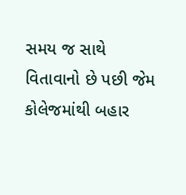સમય જ સાથે વિતાવાનો છે પછી જેમ કોલેજમાંથી બહાર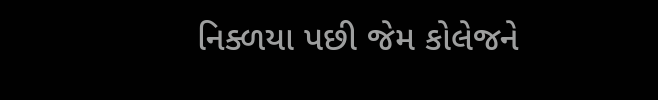નિક્ળયા પછી જેમ કોલેજને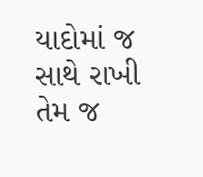યાદોમાં જ સાથે રાખી તેમ જ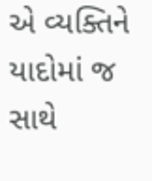એ વ્યક્તિને યાદોમાં જ સાથે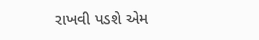રાખવી પડશે એમ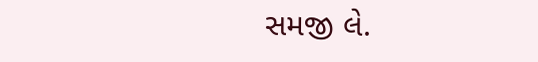સમજી લે.